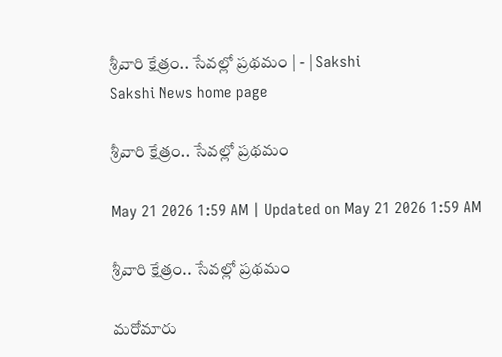శ్రీవారి క్షేత్రం.. సేవల్లో ప్రథమం | - | Sakshi
Sakshi News home page

శ్రీవారి క్షేత్రం.. సేవల్లో ప్రథమం

May 21 2026 1:59 AM | Updated on May 21 2026 1:59 AM

శ్రీవారి క్షేత్రం.. సేవల్లో ప్రథమం

మరోమారు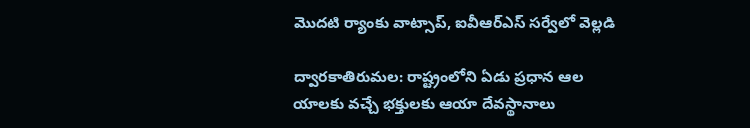మొదటి ర్యాంకు వాట్సాప్‌, ఐవీఆర్‌ఎస్‌ సర్వేలో వెల్లడి

ద్వారకాతిరుమల: రాష్ట్రంలోని ఏడు ప్రధాన ఆల యాలకు వచ్చే భక్తులకు ఆయా దేవస్థానాలు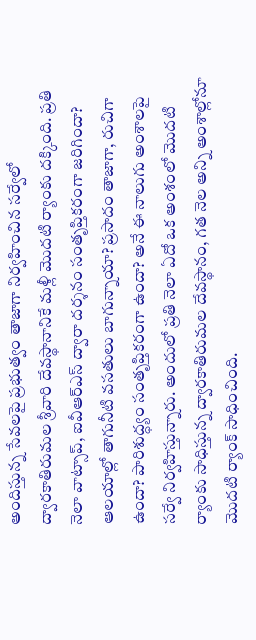అందిస్తున్న సేవలపై ప్రభుత్వం తాజాగా నిర్వహించిన సర్వేలో ద్వారకాతిరుమల శ్రీవారి దేవస్థానానికే మళ్లీ మొదటి ర్యాంకు దక్కింది. ప్రతి నెలా వాట్సాప్‌, ఐవీఆర్‌ఎస్‌ ద్వారా దర్శనం సంతృప్తికరంగా జరిగిందా? ఆలయాల్లో తాగునీటి వసతులు బాగున్నాయా? ప్రసాదం తాజాగా, రుచిగా ఉందా? పారిశుద్ధ్యం సంతృప్తికరంగా ఉందా? అనే ఈ నాలుగు అంశాలపై సర్వే నిర్వహిస్తున్నారు. అందులో ప్రతి నెలా ఏదో ఒక అంశంలో మొదటి ర్యాంకు సాధిస్తున్న ద్వారకాతిరుమల దేవస్థానం, గత నెల అన్ని అంశాల్లోనూ మొదటి ర్యాంక్‌ సాధించింది.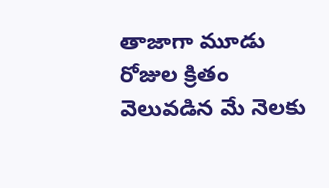తాజాగా మూడు రోజుల క్రితం వెలువడిన మే నెలకు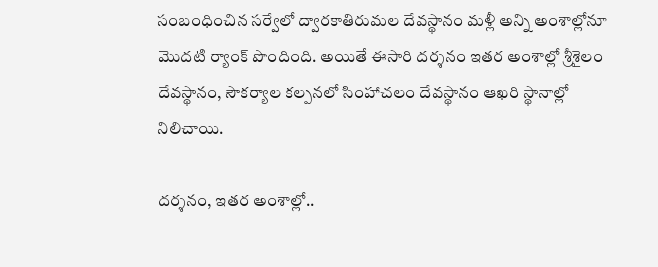సంబంధించిన సర్వేలో ద్వారకాతిరుమల దేవస్థానం మళ్లీ అన్ని అంశాల్లోనూ మొదటి ర్యాంక్‌ పొందింది. అయితే ఈసారి దర్శనం ఇతర అంశాల్లో శ్రీశైలం దేవస్థానం, సౌకర్యాల కల్పనలో సింహాచలం దేవస్థానం ఆఖరి స్థానాల్లో నిలిచాయి.

దర్శనం, ఇతర అంశాల్లో..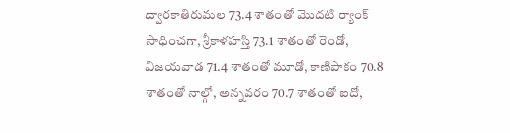ద్వారకాతిరుమల 73.4 శాతంతో మొదటి ర్యాంక్‌ సాధించగా, శ్రీకాళహస్తి 73.1 శాతంతో రెండో, విజయవాడ 71.4 శాతంతో మూడో, కాణిపాకం 70.8 శాతంతో నాల్గో, అన్నవరం 70.7 శాతంతో ఐదో,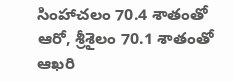సింహాచలం 70.4 శాతంతో ఆరో, శ్రీశైలం 70.1 శాతంతో ఆఖరి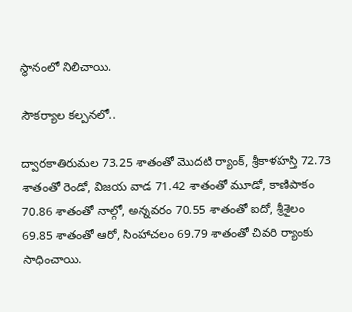స్థానంలో నిలిచాయి.

సౌకర్యాల కల్పనలో..

ద్వారకాతిరుమల 73.25 శాతంతో మొదటి ర్యాంక్‌, శ్రీకాళహస్తి 72.73 శాతంతో రెండో, విజయ వాడ 71.42 శాతంతో మూడో, కాణిపాకం 70.86 శాతంతో నాల్గో, అన్నవరం 70.55 శాతంతో ఐదో, శ్రీశైలం 69.85 శాతంతో ఆరో, సింహాచలం 69.79 శాతంతో చివరి ర్యాంకు సాధించాయి.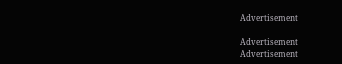Advertisement

Advertisement
Advertisement